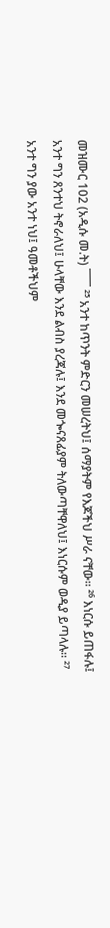መዝሙር 102 (አዲሱ መ.ት) ¯¯¯ ²⁵ አንተ ከጥንት ምድርን መሠረትህ፤ ሰማያትም የእጆችህ ሥራ ናቸው። ²⁶ እነርሱ ይጠፋሉ፤ አንተ ግን ጸንተህ ትኖራለህ፤ ሁላቸው እንደ ልብስ ያረጃሉ፤ እንደ መጐናጸፊያም ትለውጣቸዋለህ፤ እነርሱም ወዲያ ይጣላሉ። ²⁷ አንተ ግን ያው አንተ ነህ፤ ዓመቶችህም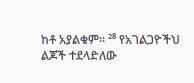ከቶ አያልቁም። ²⁸ የአገልጋዮችህ ልጆች ተደላድለው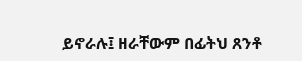ይኖራሉ፤ ዘራቸውም በፊትህ ጸንቶ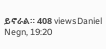ይኖራል። 408 viewsDaniel Negn, 19:20